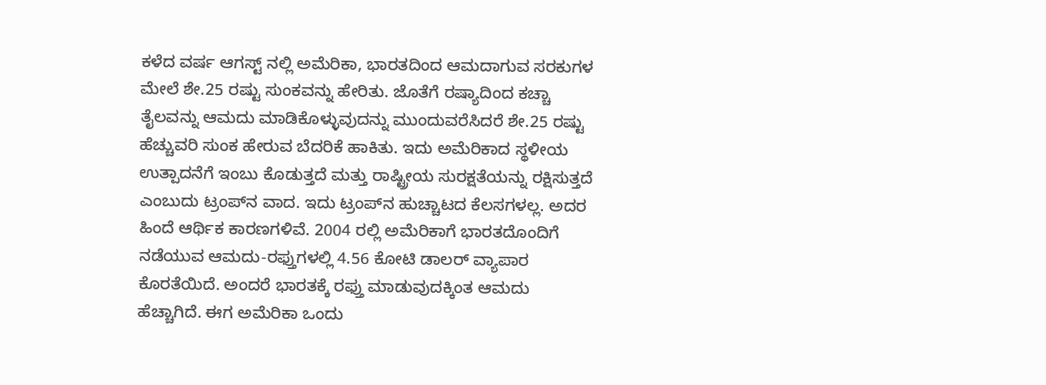ಕಳೆದ ವರ್ಷ ಆಗಸ್ಟ್ ನಲ್ಲಿ ಅಮೆರಿಕಾ, ಭಾರತದಿಂದ ಆಮದಾಗುವ ಸರಕುಗಳ ಮೇಲೆ ಶೇ.25 ರಷ್ಟು ಸುಂಕವನ್ನು ಹೇರಿತು. ಜೊತೆಗೆ ರಷ್ಯಾದಿಂದ ಕಚ್ಚಾ ತೈಲವನ್ನು ಆಮದು ಮಾಡಿಕೊಳ್ಳುವುದನ್ನು ಮುಂದುವರೆಸಿದರೆ ಶೇ.25 ರಷ್ಟು ಹೆಚ್ಚುವರಿ ಸುಂಕ ಹೇರುವ ಬೆದರಿಕೆ ಹಾಕಿತು. ಇದು ಅಮೆರಿಕಾದ ಸ್ಥಳೀಯ ಉತ್ಪಾದನೆಗೆ ಇಂಬು ಕೊಡುತ್ತದೆ ಮತ್ತು ರಾಷ್ಟ್ರೀಯ ಸುರಕ್ಷತೆಯನ್ನು ರಕ್ಷಿಸುತ್ತದೆ ಎಂಬುದು ಟ್ರಂಪ್‌ನ ವಾದ. ಇದು ಟ್ರಂಪ್‌ನ ಹುಚ್ಚಾಟದ ಕೆಲಸಗಳಲ್ಲ. ಅದರ ಹಿಂದೆ ಆರ್ಥಿಕ ಕಾರಣಗಳಿವೆ. 2004 ರಲ್ಲಿ ಅಮೆರಿಕಾಗೆ ಭಾರತದೊಂದಿಗೆ ನಡೆಯುವ ಆಮದು-ರಫ್ತುಗಳಲ್ಲಿ 4.56 ಕೋಟಿ ಡಾಲರ್ ವ್ಯಾಪಾರ ಕೊರತೆಯಿದೆ. ಅಂದರೆ ಭಾರತಕ್ಕೆ ರಫ್ತು ಮಾಡುವುದಕ್ಕಿಂತ ಆಮದು ಹೆಚ್ಚಾಗಿದೆ. ಈಗ ಅಮೆರಿಕಾ ಒಂದು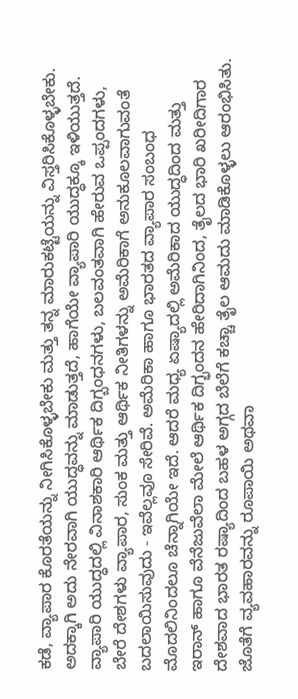ಕಡೆ, ವ್ಯಾಪಾರ ಕೊರತೆಯನ್ನು ನೀಗಿಸಿಕೊಳ್ಳಬೇಕು ಮತ್ತು ತನ್ನ ಮಾರುಕಟ್ಟೆಯನ್ನು ವಿಸ್ತರಿಸಿಕೊಳ್ಳಬೇಕು. ಅದಕ್ಕಾಗಿ ಅದು ನೇರವಾಗಿ ಯುದ್ಧವನ್ನು ಮಾಡುತ್ತದೆ, ಹಾಗೆಯೇ ವ್ಯಾಪಾರಿ ಯುದ್ಧಕ್ಕೂ ಇಳಿಯುತ್ತದೆ. ವ್ಯಾಪಾರಿ ಯುದ್ಧದಲ್ಲಿ ವಿನಾಶಕಾರಿ ಆರ್ಥಿಕ ದಿಗ್ಬಂಧನಗಳು, ಬಲವಂತವಾಗಿ ಹೇರುವ ಒಪ್ಪಂದಗಳು, ಬೇರೆ ದೇಶಗಳು ವ್ಯಾಪಾರ, ಸುಂಕ ಮತ್ತು ಆರ್ಥಿಕ ನೀತಿಗಳನ್ನು ಅಮೆರಿಕಾಗೆ ಅನುಕೂಲವಾಗುವಂತೆ ಬದಲಾಯಿಸುವುದು - ಇವೆಲ್ಲವೂ ಸೇರಿವೆ. ಅಮೆರಿಕಾ ಹಾಗೂ ಭಾರತದ ವ್ಯಾಪಾರ ಸಂಬಂಧ ಮೊದಲಿನಿಂದಲೂ ಚೆನ್ನಾಗಿಯೇ ಇದೆ. ಆದರೆ ಮಧ್ಯ ಏಷ್ಯಾದಲ್ಲಿ ಅಮೆರಿಕಾದ ಯುದ್ಧದಿಂದ ಮತ್ತು ಇರಾನ್ ಹಾಗೂ ವೆನೆಜುವೆಲಾ ಮೇಲೆ ಆರ್ಥಿಕ ದಿಗ್ಭಂದನ ಹೇರಿದಾಗಿನಿಂದ, ತೈಲದ ಭಾರಿ ಖರೀದಿಗಾರ ದೇಶವಾದ ಭಾರತ ರಷ್ಯಾದಿಂದ ಬಹಳ ಅಗ್ಗದ ಬೆಲೆಗೆ ಕಚ್ಚಾ ತೈಲ ಆಮದು ಮಾಡಿಕೊಳ್ಳಲು ಆರಂಭಿಸಿತು. ಜೊತೆಗೆ ವ್ಯವಹಾರವನ್ನು ರೂಪಾಯಿ ಅಥವಾ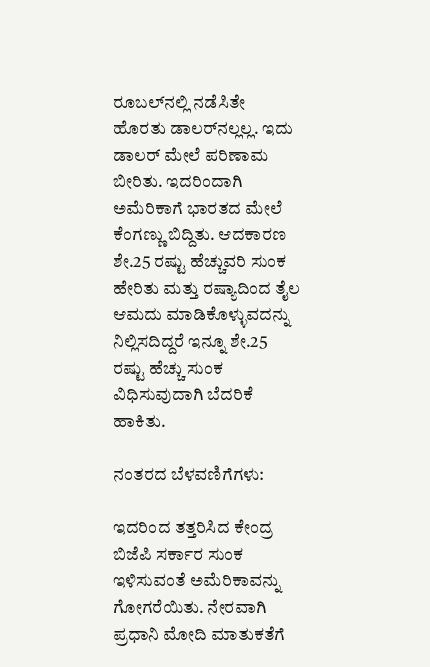ರೂಬಲ್‌ನಲ್ಲಿ ನಡೆಸಿತೇ ಹೊರತು ಡಾಲರ್‌ನಲ್ಲಲ್ಲ. ಇದು ಡಾಲರ್ ಮೇಲೆ ಪರಿಣಾಮ ಬೀರಿತು. ಇದರಿಂದಾಗಿ ಅಮೆರಿಕಾಗೆ ಭಾರತದ ಮೇಲೆ ಕೆಂಗಣ್ಣು ಬಿದ್ದಿತು. ಆದಕಾರಣ ಶೇ.25 ರಷ್ಟು ಹೆಚ್ಚುವರಿ ಸುಂಕ ಹೇರಿತು ಮತ್ತು ರಷ್ಯಾದಿಂದ ತೈಲ ಆಮದು ಮಾಡಿಕೊಳ್ಳುವದನ್ನು ನಿಲ್ಲಿಸದಿದ್ದರೆ ಇನ್ನೂ ಶೇ.25 ರಷ್ಟು ಹೆಚ್ಚು ಸುಂಕ ವಿಧಿಸುವುದಾಗಿ ಬೆದರಿಕೆ ಹಾಕಿತು.

ನಂತರದ ಬೆಳವಣಿಗೆಗಳು:

ಇದರಿಂದ ತತ್ತರಿಸಿದ ಕೇಂದ್ರ ಬಿಜೆಪಿ ಸರ್ಕಾರ ಸುಂಕ ಇಳಿಸುವಂತೆ ಅಮೆರಿಕಾವನ್ನು ಗೋಗರೆಯಿತು. ನೇರವಾಗಿ ಪ್ರಧಾನಿ ಮೋದಿ ಮಾತುಕತೆಗೆ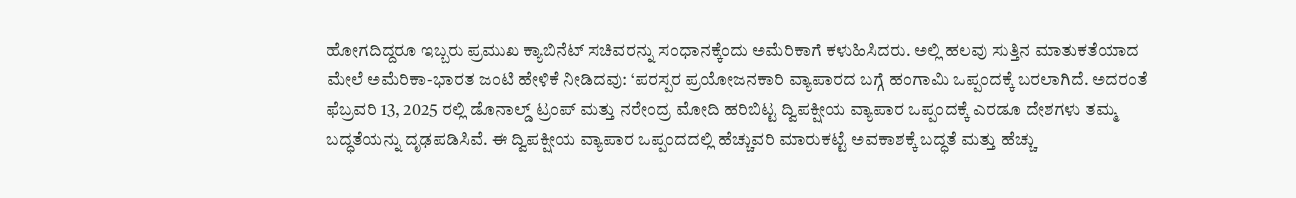ಹೋಗದಿದ್ದರೂ ಇಬ್ಬರು ಪ್ರಮುಖ ಕ್ಯಾಬಿನೆಟ್ ಸಚಿವರನ್ನು ಸಂಧಾನಕ್ಕೆಂದು ಅಮೆರಿಕಾಗೆ ಕಳುಹಿಸಿದರು. ಅಲ್ಲಿ ಹಲವು ಸುತ್ತಿನ ಮಾತುಕತೆಯಾದ ಮೇಲೆ ಅಮೆರಿಕಾ-ಭಾರತ ಜಂಟಿ ಹೇಳಿಕೆ ನೀಡಿದವು: ‘ಪರಸ್ಪರ ಪ್ರಯೋಜನಕಾರಿ ವ್ಯಾಪಾರದ ಬಗ್ಗೆ ಹಂಗಾಮಿ ಒಪ್ಪಂದಕ್ಕೆ ಬರಲಾಗಿದೆ. ಅದರಂತೆ ಫೆಬ್ರವರಿ 13, 2025 ರಲ್ಲಿ ಡೊನಾಲ್ಡ್ ಟ್ರಂಪ್ ಮತ್ತು ನರೇಂದ್ರ ಮೋದಿ ಹರಿಬಿಟ್ಟ ದ್ವಿಪಕ್ಷೀಯ ವ್ಯಾಪಾರ ಒಪ್ಪಂದಕ್ಕೆ ಎರಡೂ ದೇಶಗಳು ತಮ್ಮ ಬದ್ಧತೆಯನ್ನು ದೃಢಪಡಿಸಿವೆ. ಈ ದ್ವಿಪಕ್ಷೀಯ ವ್ಯಾಪಾರ ಒಪ್ಪಂದದಲ್ಲಿ ಹೆಚ್ಚುವರಿ ಮಾರುಕಟ್ಟೆ ಅವಕಾಶಕ್ಕೆ ಬದ್ಧತೆ ಮತ್ತು ಹೆಚ್ಚು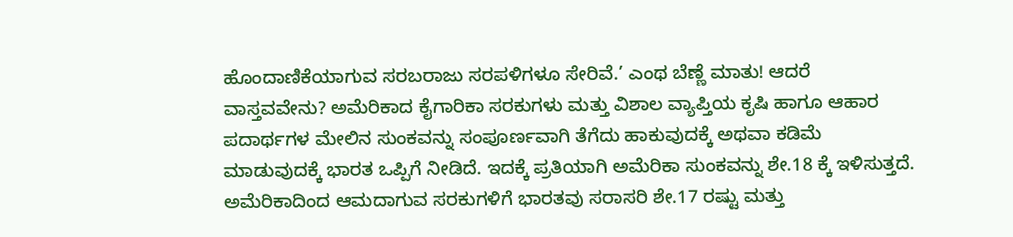ಹೊಂದಾಣಿಕೆಯಾಗುವ ಸರಬರಾಜು ಸರಪಳಿಗಳೂ ಸೇರಿವೆ.’ ಎಂಥ ಬೆಣ್ಣೆ ಮಾತು! ಆದರೆ ವಾಸ್ತವವೇನು? ಅಮೆರಿಕಾದ ಕೈಗಾರಿಕಾ ಸರಕುಗಳು ಮತ್ತು ವಿಶಾಲ ವ್ಯಾಪ್ತಿಯ ಕೃಷಿ ಹಾಗೂ ಆಹಾರ ಪದಾರ್ಥಗಳ ಮೇಲಿನ ಸುಂಕವನ್ನು ಸಂಪೂರ್ಣವಾಗಿ ತೆಗೆದು ಹಾಕುವುದಕ್ಕೆ ಅಥವಾ ಕಡಿಮೆ ಮಾಡುವುದಕ್ಕೆ ಭಾರತ ಒಪ್ಪಿಗೆ ನೀಡಿದೆ. ಇದಕ್ಕೆ ಪ್ರತಿಯಾಗಿ ಅಮೆರಿಕಾ ಸುಂಕವನ್ನು ಶೇ.18 ಕ್ಕೆ ಇಳಿಸುತ್ತದೆ. ಅಮೆರಿಕಾದಿಂದ ಆಮದಾಗುವ ಸರಕುಗಳಿಗೆ ಭಾರತವು ಸರಾಸರಿ ಶೇ.17 ರಷ್ಟು ಮತ್ತು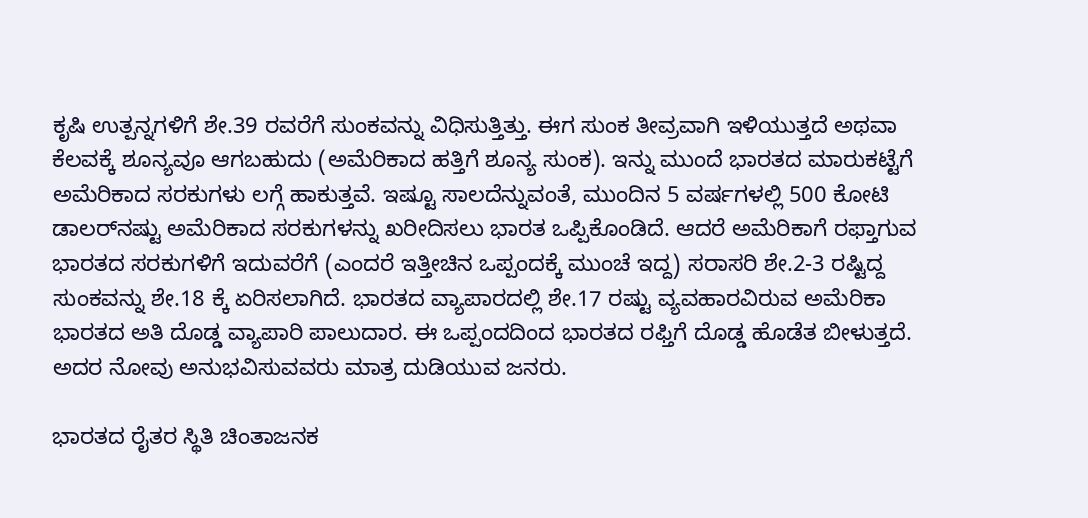ಕೃಷಿ ಉತ್ಪನ್ನಗಳಿಗೆ ಶೇ.39 ರವರೆಗೆ ಸುಂಕವನ್ನು ವಿಧಿಸುತ್ತಿತ್ತು. ಈಗ ಸುಂಕ ತೀವ್ರವಾಗಿ ಇಳಿಯುತ್ತದೆ ಅಥವಾ ಕೆಲವಕ್ಕೆ ಶೂನ್ಯವೂ ಆಗಬಹುದು (ಅಮೆರಿಕಾದ ಹತ್ತಿಗೆ ಶೂನ್ಯ ಸುಂಕ). ಇನ್ನು ಮುಂದೆ ಭಾರತದ ಮಾರುಕಟ್ಟೆಗೆ ಅಮೆರಿಕಾದ ಸರಕುಗಳು ಲಗ್ಗೆ ಹಾಕುತ್ತವೆ. ಇಷ್ಟೂ ಸಾಲದೆನ್ನುವಂತೆ, ಮುಂದಿನ 5 ವರ್ಷಗಳಲ್ಲಿ 500 ಕೋಟಿ ಡಾಲರ್‌ನಷ್ಟು ಅಮೆರಿಕಾದ ಸರಕುಗಳನ್ನು ಖರೀದಿಸಲು ಭಾರತ ಒಪ್ಪಿಕೊಂಡಿದೆ. ಆದರೆ ಅಮೆರಿಕಾಗೆ ರಫ್ತಾಗುವ ಭಾರತದ ಸರಕುಗಳಿಗೆ ಇದುವರೆಗೆ (ಎಂದರೆ ಇತ್ತೀಚಿನ ಒಪ್ಪಂದಕ್ಕೆ ಮುಂಚೆ ಇದ್ದ) ಸರಾಸರಿ ಶೇ.2-3 ರಷ್ಟಿದ್ದ ಸುಂಕವನ್ನು ಶೇ.18 ಕ್ಕೆ ಏರಿಸಲಾಗಿದೆ. ಭಾರತದ ವ್ಯಾಪಾರದಲ್ಲಿ ಶೇ.17 ರಷ್ಟು ವ್ಯವಹಾರವಿರುವ ಅಮೆರಿಕಾ ಭಾರತದ ಅತಿ ದೊಡ್ಡ ವ್ಯಾಪಾರಿ ಪಾಲುದಾರ. ಈ ಒಪ್ಪಂದದಿಂದ ಭಾರತದ ರಫ್ತಿಗೆ ದೊಡ್ಡ ಹೊಡೆತ ಬೀಳುತ್ತದೆ. ಅದರ ನೋವು ಅನುಭವಿಸುವವರು ಮಾತ್ರ ದುಡಿಯುವ ಜನರು.

ಭಾರತದ ರೈತರ ಸ್ಥಿತಿ ಚಿಂತಾಜನಕ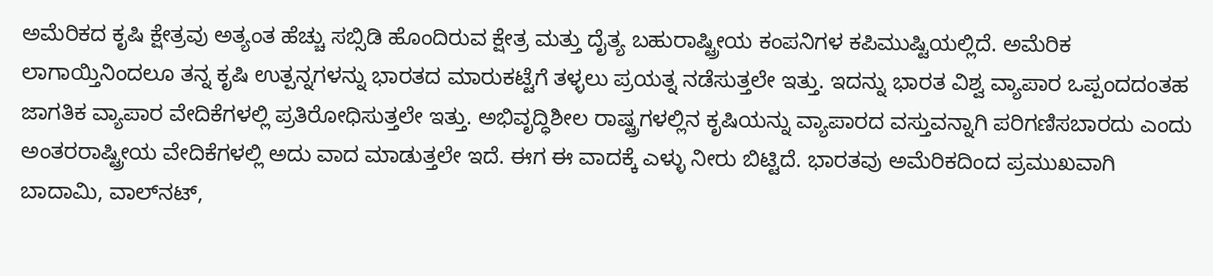ಅಮೆರಿಕದ ಕೃಷಿ ಕ್ಷೇತ್ರವು ಅತ್ಯಂತ ಹೆಚ್ಚು ಸಬ್ಸಿಡಿ ಹೊಂದಿರುವ ಕ್ಷೇತ್ರ ಮತ್ತು ದೈತ್ಯ ಬಹುರಾಷ್ಟ್ರೀಯ ಕಂಪನಿಗಳ ಕಪಿಮುಷ್ಟಿಯಲ್ಲಿದೆ. ಅಮೆರಿಕ ಲಾಗಾಯ್ತಿನಿಂದಲೂ ತನ್ನ ಕೃಷಿ ಉತ್ಪನ್ನಗಳನ್ನು ಭಾರತದ ಮಾರುಕಟ್ಟೆಗೆ ತಳ್ಳಲು ಪ್ರಯತ್ನ ನಡೆಸುತ್ತಲೇ ಇತ್ತು. ಇದನ್ನು ಭಾರತ ವಿಶ್ವ ವ್ಯಾಪಾರ ಒಪ್ಪಂದದಂತಹ ಜಾಗತಿಕ ವ್ಯಾಪಾರ ವೇದಿಕೆಗಳಲ್ಲಿ ಪ್ರತಿರೋಧಿಸುತ್ತಲೇ ಇತ್ತು. ಅಭಿವೃದ್ಧಿಶೀಲ ರಾಷ್ಟ್ರಗಳಲ್ಲಿನ ಕೃಷಿಯನ್ನು ವ್ಯಾಪಾರದ ವಸ್ತುವನ್ನಾಗಿ ಪರಿಗಣಿಸಬಾರದು ಎಂದು ಅಂತರರಾಷ್ಟ್ರೀಯ ವೇದಿಕೆಗಳಲ್ಲಿ ಅದು ವಾದ ಮಾಡುತ್ತಲೇ ಇದೆ. ಈಗ ಈ ವಾದಕ್ಕೆ ಎಳ್ಳು ನೀರು ಬಿಟ್ಟಿದೆ. ಭಾರತವು ಅಮೆರಿಕದಿಂದ ಪ್ರಮುಖವಾಗಿ ಬಾದಾಮಿ, ವಾಲ್‌ನಟ್,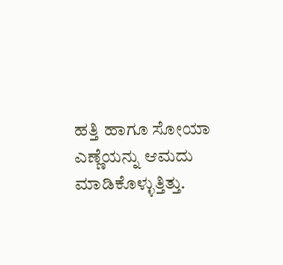ಹತ್ತಿ ಹಾಗೂ ಸೋಯಾ ಎಣ್ಣೆಯನ್ನು ಆಮದು ಮಾಡಿಕೊಳ್ಳುತ್ತಿತ್ತು.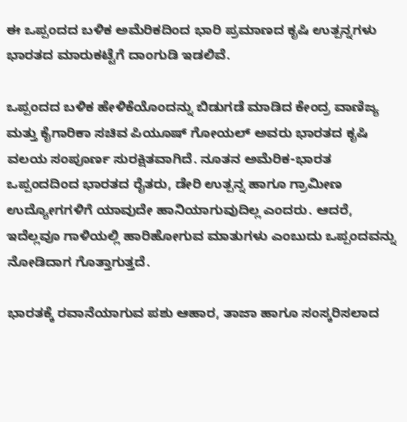ಈ ಒಪ್ಪಂದದ ಬಳಿಕ ಅಮೆರಿಕದಿಂದ ಭಾರಿ ಪ್ರಮಾಣದ ಕೃಷಿ ಉತ್ಪನ್ನಗಳು ಭಾರತದ ಮಾರುಕಟ್ಟೆಗೆ ದಾಂಗುಡಿ ಇಡಲಿವೆ.

ಒಪ್ಪಂದದ ಬಳಿಕ ಹೇಳಿಕೆಯೊಂದನ್ನು ಬಿಡುಗಡೆ ಮಾಡಿದ ಕೇಂದ್ರ ವಾಣಿಜ್ಯ ಮತ್ತು ಕೈಗಾರಿಕಾ ಸಚಿವ ಪಿಯೂಷ್ ಗೋಯಲ್ ಅವರು ಭಾರತದ ಕೃಷಿ ವಲಯ ಸಂಪೂರ್ಣ ಸುರಕ್ಷಿತವಾಗಿದೆ. ನೂತನ ಅಮೆರಿಕ-ಭಾರತ ಒಪ್ಪಂದದಿಂದ ಭಾರತದ ರೈತರು, ಡೇರಿ ಉತ್ಪನ್ನ ಹಾಗೂ ಗ್ರಾಮೀಣ ಉದ್ಯೋಗಗಳಿಗೆ ಯಾವುದೇ ಹಾನಿಯಾಗುವುದಿಲ್ಲ ಎಂದರು. ಆದರೆ, ಇದೆಲ್ಲವೂ ಗಾಳಿಯಲ್ಲಿ ಹಾರಿಹೋಗುವ ಮಾತುಗಳು ಎಂಬುದು ಒಪ್ಪಂದವನ್ನು ನೋಡಿದಾಗ ಗೊತ್ತಾಗುತ್ತದೆ.

ಭಾರತಕ್ಕೆ ರವಾನೆಯಾಗುವ ಪಶು ಆಹಾರ, ತಾಜಾ ಹಾಗೂ ಸಂಸ್ಕರಿಸಲಾದ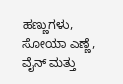ಹಣ್ಣುಗಳು, ಸೋಯಾ ಎಣ್ಣೆ, ವೈನ್ ಮತ್ತು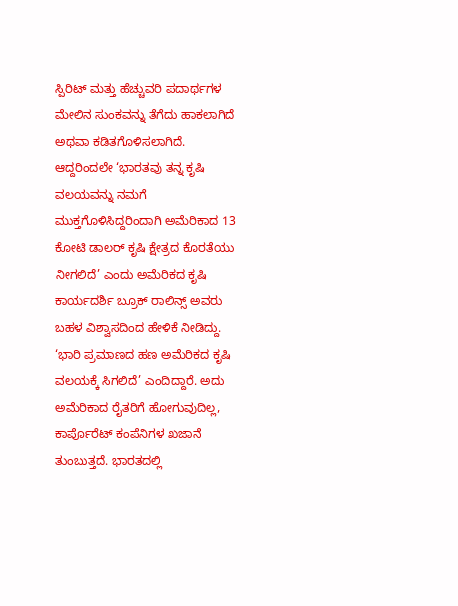ಸ್ಪಿರಿಟ್ ಮತ್ತು ಹೆಚ್ಚುವರಿ ಪದಾರ್ಥಗಳ ಮೇಲಿನ ಸುಂಕವನ್ನು ತೆಗೆದು ಹಾಕಲಾಗಿದೆ ಅಥವಾ ಕಡಿತಗೊಳಿಸಲಾಗಿದೆ. ಆದ್ದರಿಂದಲೇ ‘ಭಾರತವು ತನ್ನ ಕೃಷಿ ವಲಯವನ್ನು ನಮಗೆ ಮುಕ್ತಗೊಳಿಸಿದ್ದರಿಂದಾಗಿ ಅಮೆರಿಕಾದ 13 ಕೋಟಿ ಡಾಲರ್ ಕೃಷಿ ಕ್ಷೇತ್ರದ ಕೊರತೆಯು ನೀಗಲಿದೆ’ ಎಂದು ಅಮೆರಿಕದ ಕೃಷಿ ಕಾರ್ಯದರ್ಶಿ ಬ್ರೂಕ್ ರಾಲಿನ್ಸ್ ಅವರು ಬಹಳ ವಿಶ್ವಾಸದಿಂದ ಹೇಳಿಕೆ ನೀಡಿದ್ದು. ‘ಭಾರಿ ಪ್ರಮಾಣದ ಹಣ ಅಮೆರಿಕದ ಕೃಷಿ ವಲಯಕ್ಕೆ ಸಿಗಲಿದೆ’ ಎಂದಿದ್ದಾರೆ. ಅದು ಅಮೆರಿಕಾದ ರೈತರಿಗೆ ಹೋಗುವುದಿಲ್ಲ, ಕಾರ್ಪೊರೆಟ್ ಕಂಪೆನಿಗಳ ಖಜಾನೆ ತುಂಬುತ್ತದೆ. ಭಾರತದಲ್ಲಿ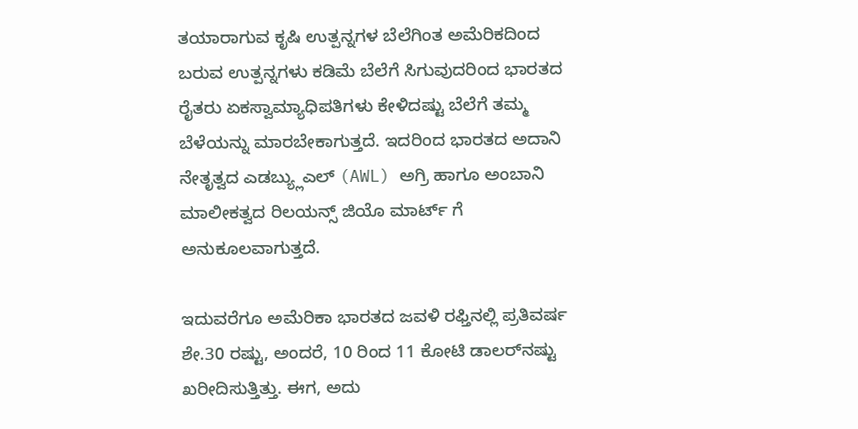ತಯಾರಾಗುವ ಕೃಷಿ ಉತ್ಪನ್ನಗಳ ಬೆಲೆಗಿಂತ ಅಮೆರಿಕದಿಂದ ಬರುವ ಉತ್ಪನ್ನಗಳು ಕಡಿಮೆ ಬೆಲೆಗೆ ಸಿಗುವುದರಿಂದ ಭಾರತದ ರೈತರು ಏಕಸ್ವಾಮ್ಯಾಧಿಪತಿಗಳು ಕೇಳಿದಷ್ಟು ಬೆಲೆಗೆ ತಮ್ಮ ಬೆಳೆಯನ್ನು ಮಾರಬೇಕಾಗುತ್ತದೆ. ಇದರಿಂದ ಭಾರತದ ಅದಾನಿ ನೇತೃತ್ವದ ಎಡಬ್ಯ್ಲುಎಲ್ (AWL) ಅಗ್ರಿ ಹಾಗೂ ಅಂಬಾನಿ ಮಾಲೀಕತ್ವದ ರಿಲಯನ್ಸ್ ಜಿಯೊ ಮಾರ್ಟ್ ಗೆ ಅನುಕೂಲವಾಗುತ್ತದೆ.

ಇದುವರೆಗೂ ಅಮೆರಿಕಾ ಭಾರತದ ಜವಳಿ ರಫ್ತಿನಲ್ಲಿ ಪ್ರತಿವರ್ಷ ಶೇ.30 ರಷ್ಟು, ಅಂದರೆ, 10 ರಿಂದ 11 ಕೋಟಿ ಡಾಲರ್‌ನಷ್ಟು ಖರೀದಿಸುತ್ತಿತ್ತು. ಈಗ, ಅದು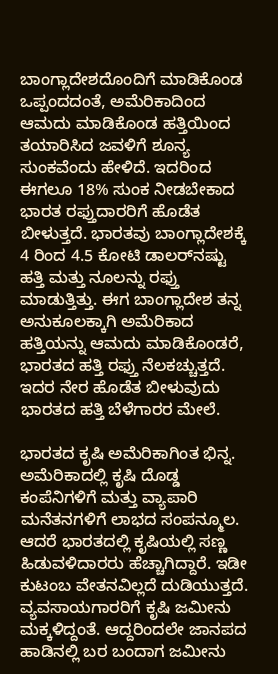ಬಾಂಗ್ಲಾದೇಶದೊಂದಿಗೆ ಮಾಡಿಕೊಂಡ ಒಪ್ಪಂದದಂತೆ, ಅಮೆರಿಕಾದಿಂದ ಆಮದು ಮಾಡಿಕೊಂಡ ಹತ್ತಿಯಿಂದ ತಯಾರಿಸಿದ ಜವಳಿಗೆ ಶೂನ್ಯ ಸುಂಕವೆಂದು ಹೇಳಿದೆ. ಇದರಿಂದ ಈಗಲೂ 18% ಸುಂಕ ನೀಡಬೇಕಾದ ಭಾರತ ರಫ್ತುದಾರರಿಗೆ ಹೊಡೆತ ಬೀಳುತ್ತದೆ. ಭಾರತವು ಬಾಂಗ್ಲಾದೇಶಕ್ಕೆ 4 ರಿಂದ 4.5 ಕೋಟಿ ಡಾಲರ್‌ನಷ್ಟು ಹತ್ತಿ ಮತ್ತು ನೂಲನ್ನು ರಫ್ತು ಮಾಡುತ್ತಿತ್ತು. ಈಗ ಬಾಂಗ್ಲಾದೇಶ ತನ್ನ ಅನುಕೂಲಕ್ಕಾಗಿ ಅಮೆರಿಕಾದ ಹತ್ತಿಯನ್ನು ಆಮದು ಮಾಡಿಕೊಂಡರೆ, ಭಾರತದ ಹತ್ತಿ ರಫ್ತು ನೆಲಕಚ್ಚುತ್ತದೆ. ಇದರ ನೇರ ಹೊಡೆತ ಬೀಳುವುದು ಭಾರತದ ಹತ್ತಿ ಬೆಳೆಗಾರರ ಮೇಲೆ.

ಭಾರತದ ಕೃಷಿ ಅಮೆರಿಕಾಗಿಂತ ಭಿನ್ನ. ಅಮೆರಿಕಾದಲ್ಲಿ ಕೃಷಿ ದೊಡ್ಡ ಕಂಪೆನಿಗಳಿಗೆ ಮತ್ತು ವ್ಯಾಪಾರಿ ಮನೆತನಗಳಿಗೆ ಲಾಭದ ಸಂಪನ್ಮೂಲ. ಆದರೆ ಭಾರತದಲ್ಲಿ ಕೃಷಿಯಲ್ಲಿ ಸಣ್ಣ ಹಿಡುವಳಿದಾರರು ಹೆಚ್ಚಾಗಿದ್ದಾರೆ. ಇಡೀ ಕುಟಂಬ ವೇತನವಿಲ್ಲದೆ ದುಡಿಯುತ್ತದೆ. ವ್ಯವಸಾಯಗಾರರಿಗೆ ಕೃಷಿ ಜಮೀನು ಮಕ್ಕಳಿದ್ದಂತೆ. ಆದ್ದರಿಂದಲೇ ಜಾನಪದ ಹಾಡಿನಲ್ಲಿ ಬರ ಬಂದಾಗ ಜಮೀನು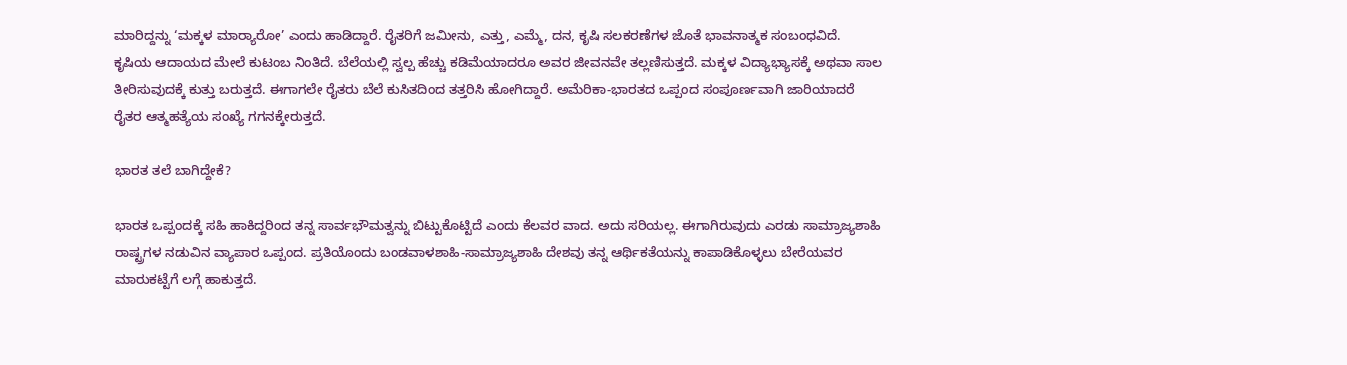ಮಾರಿದ್ದನ್ನು ‘ಮಕ್ಕಳ ಮಾರ‍್ಯಾರೋ’ ಎಂದು ಹಾಡಿದ್ದಾರೆ. ರೈತರಿಗೆ ಜಮೀನು, ಎತ್ತು, ಎಮ್ಮೆ, ದನ, ಕೃಷಿ ಸಲಕರಣೆಗಳ ಜೊತೆ ಭಾವನಾತ್ಮಕ ಸಂಬಂಧವಿದೆ. ಕೃಷಿಯ ಆದಾಯದ ಮೇಲೆ ಕುಟಂಬ ನಿಂತಿದೆ. ಬೆಲೆಯಲ್ಲಿ ಸ್ವಲ್ಪ ಹೆಚ್ಚು ಕಡಿಮೆಯಾದರೂ ಅವರ ಜೀವನವೇ ತಲ್ಲಣಿಸುತ್ತದೆ. ಮಕ್ಕಳ ವಿದ್ಯಾಭ್ಯಾಸಕ್ಕೆ ಅಥವಾ ಸಾಲ ತೀರಿಸುವುದಕ್ಕೆ ಕುತ್ತು ಬರುತ್ತದೆ. ಈಗಾಗಲೇ ರೈತರು ಬೆಲೆ ಕುಸಿತದಿಂದ ತತ್ತರಿಸಿ ಹೋಗಿದ್ದಾರೆ. ಅಮೆರಿಕಾ-ಭಾರತದ ಒಪ್ಪಂದ ಸಂಪೂರ್ಣವಾಗಿ ಜಾರಿಯಾದರೆ ರೈತರ ಆತ್ಮಹತ್ಯೆಯ ಸಂಖ್ಯೆ ಗಗನಕ್ಕೇರುತ್ತದೆ.

ಭಾರತ ತಲೆ ಬಾಗಿದ್ದೇಕೆ?

ಭಾರತ ಒಪ್ಪಂದಕ್ಕೆ ಸಹಿ ಹಾಕಿದ್ದರಿಂದ ತನ್ನ ಸಾರ್ವಭೌಮತ್ವನ್ನು ಬಿಟ್ಟುಕೊಟ್ಟಿದೆ ಎಂದು ಕೆಲವರ ವಾದ. ಅದು ಸರಿಯಲ್ಲ. ಈಗಾಗಿರುವುದು ಎರಡು ಸಾಮ್ರಾಜ್ಯಶಾಹಿ ರಾಷ್ಟ್ರಗಳ ನಡುವಿನ ವ್ಯಾಪಾರ ಒಪ್ಪಂದ. ಪ್ರತಿಯೊಂದು ಬಂಡವಾಳಶಾಹಿ-ಸಾಮ್ರಾಜ್ಯಶಾಹಿ ದೇಶವು ತನ್ನ ಆರ್ಥಿಕತೆಯನ್ನು ಕಾಪಾಡಿಕೊಳ್ಳಲು ಬೇರೆಯವರ ಮಾರುಕಟ್ಟೆಗೆ ಲಗ್ಗೆ ಹಾಕುತ್ತದೆ.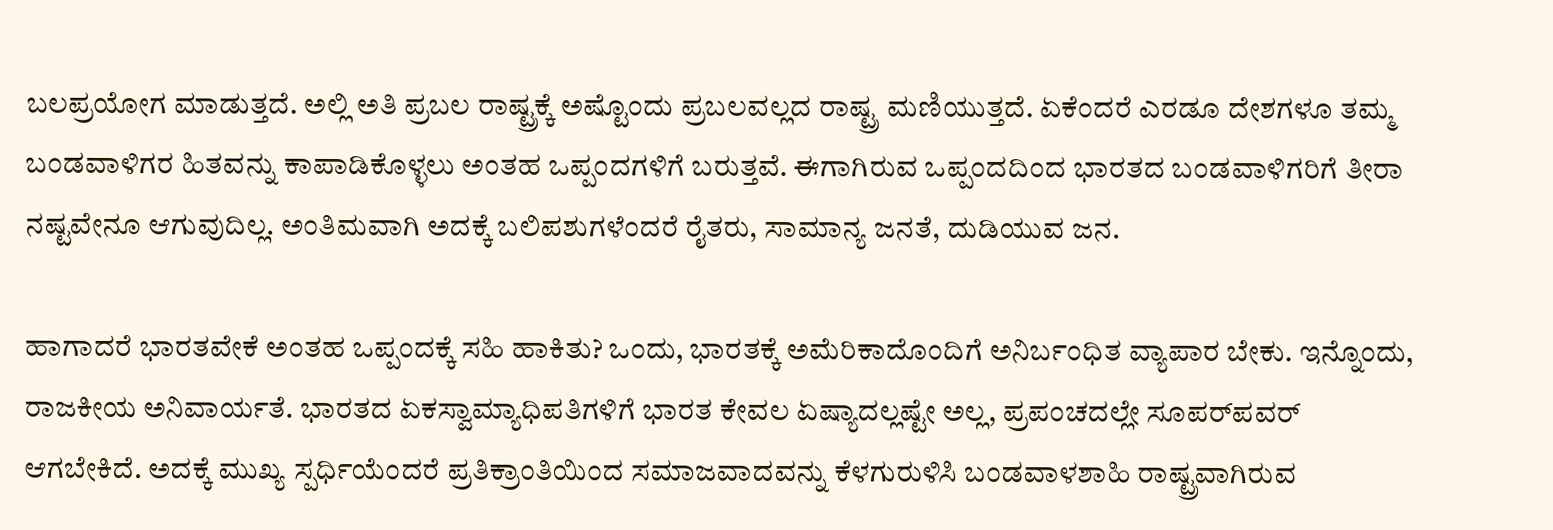ಬಲಪ್ರಯೋಗ ಮಾಡುತ್ತದೆ. ಅಲ್ಲಿ ಅತಿ ಪ್ರಬಲ ರಾಷ್ಟ್ರಕ್ಕೆ ಅಷ್ಟೊಂದು ಪ್ರಬಲವಲ್ಲದ ರಾಷ್ಟ್ರ ಮಣಿಯುತ್ತದೆ. ಏಕೆಂದರೆ ಎರಡೂ ದೇಶಗಳೂ ತಮ್ಮ ಬಂಡವಾಳಿಗರ ಹಿತವನ್ನು ಕಾಪಾಡಿಕೊಳ್ಳಲು ಅಂತಹ ಒಪ್ಪಂದಗಳಿಗೆ ಬರುತ್ತವೆ. ಈಗಾಗಿರುವ ಒಪ್ಪಂದದಿಂದ ಭಾರತದ ಬಂಡವಾಳಿಗರಿಗೆ ತೀರಾ ನಷ್ಟವೇನೂ ಆಗುವುದಿಲ್ಲ. ಅಂತಿಮವಾಗಿ ಅದಕ್ಕೆ ಬಲಿಪಶುಗಳೆಂದರೆ ರೈತರು, ಸಾಮಾನ್ಯ ಜನತೆ, ದುಡಿಯುವ ಜನ.

ಹಾಗಾದರೆ ಭಾರತವೇಕೆ ಅಂತಹ ಒಪ್ಪಂದಕ್ಕೆ ಸಹಿ ಹಾಕಿತು? ಒಂದು, ಭಾರತಕ್ಕೆ ಅಮೆರಿಕಾದೊಂದಿಗೆ ಅನಿರ್ಬಂಧಿತ ವ್ಯಾಪಾರ ಬೇಕು. ಇನ್ನೊಂದು, ರಾಜಕೀಯ ಅನಿವಾರ್ಯತೆ. ಭಾರತದ ಏಕಸ್ವಾಮ್ಯಾಧಿಪತಿಗಳಿಗೆ ಭಾರತ ಕೇವಲ ಏಷ್ಯಾದಲ್ಲಷ್ಟೇ ಅಲ್ಲ, ಪ್ರಪಂಚದಲ್ಲೇ ಸೂಪರ್‌ಪವರ್ ಆಗಬೇಕಿದೆ. ಅದಕ್ಕೆ ಮುಖ್ಯ ಸ್ಪರ್ಧಿಯೆಂದರೆ ಪ್ರತಿಕ್ರಾಂತಿಯಿಂದ ಸಮಾಜವಾದವನ್ನು ಕೆಳಗುರುಳಿಸಿ ಬಂಡವಾಳಶಾಹಿ ರಾಷ್ಟ್ರವಾಗಿರುವ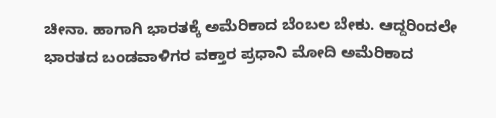ಚೀನಾ. ಹಾಗಾಗಿ ಭಾರತಕ್ಕೆ ಅಮೆರಿಕಾದ ಬೆಂಬಲ ಬೇಕು. ಆದ್ದರಿಂದಲೇ ಭಾರತದ ಬಂಡವಾಳಿಗರ ವಕ್ತಾರ ಪ್ರಧಾನಿ ಮೋದಿ ಅಮೆರಿಕಾದ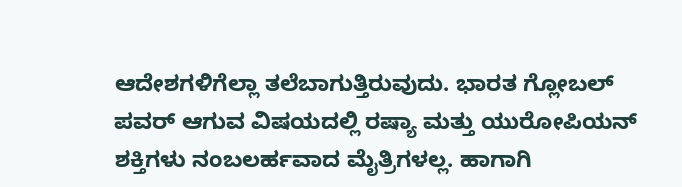ಆದೇಶಗಳಿಗೆಲ್ಲಾ ತಲೆಬಾಗುತ್ತಿರುವುದು. ಭಾರತ ಗ್ಲೋಬಲ್ ಪವರ್ ಆಗುವ ವಿಷಯದಲ್ಲಿ ರಷ್ಯಾ ಮತ್ತು ಯುರೋಪಿಯನ್ ಶಕ್ತಿಗಳು ನಂಬಲರ್ಹವಾದ ಮೈತ್ರಿಗಳಲ್ಲ. ಹಾಗಾಗಿ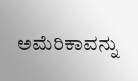ಅಮೆರಿಕಾವನ್ನು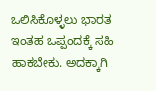ಒಲಿಸಿಕೊಳ್ಳಲು ಭಾರತ ಇಂತಹ ಒಪ್ಪಂದಕ್ಕೆ ಸಹಿ ಹಾಕಬೇಕು. ಅದಕ್ಕಾಗಿ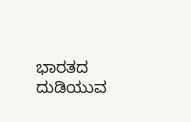ಭಾರತದ ದುಡಿಯುವ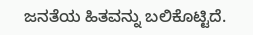ಜನತೆಯ ಹಿತವನ್ನು ಬಲಿಕೊಟ್ಟಿದೆ.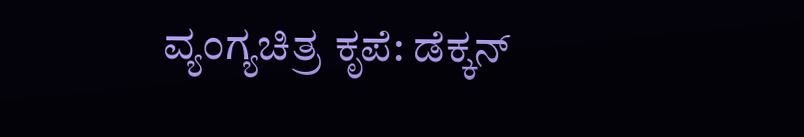ವ್ಯಂಗ್ಯಚಿತ್ರ ಕೃಪೆ: ಡೆಕ್ಕನ್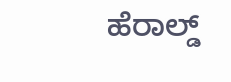ಹೆರಾಲ್ಡ್